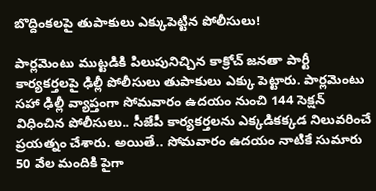బొద్దింక‌ల‌పై తుపాకులు ఎక్కుపెట్టిన పోలీసులు!

పార్ల‌మెంటు ముట్ట‌డికి పిలుపునిచ్చిన కాక్రోచ్ జ‌న‌తా పార్టీ కార్య‌క‌ర్త‌ల‌పై ఢిల్లీ పోలీసులు తుపాకులు ఎక్కు పెట్టారు. పార్ల‌మెంటు స‌హా ఢిల్లీ వ్యాప్తంగా సోమ‌వారం ఉద‌యం నుంచి 144 సెక్ష‌న్ విధించిన పోలీసులు.. సీజేపీ కార్య‌కర్తలను ఎక్క‌డిక‌క్క‌డ నిలువ‌రించే ప్ర‌య‌త్నం చేశారు. అయితే.. సోమ‌వారం ఉద‌యం నాటికే సుమారు 50 వేల మందికి పైగా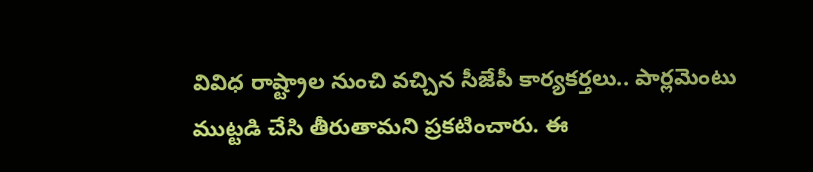వివిధ రాష్ట్రాల నుంచి వ‌చ్చిన సీజేపీ కార్య‌క‌ర్త‌లు.. పార్ల‌మెంటు ముట్ట‌డి చేసి తీరుతామ‌ని ప్ర‌క‌టించారు. ఈ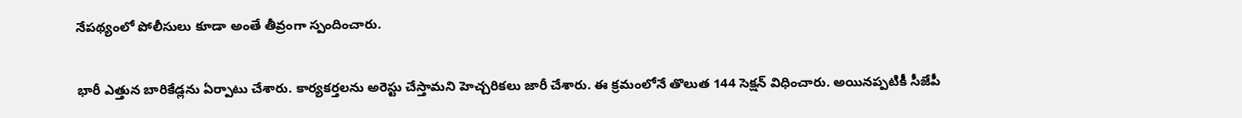నేప‌థ్యంలో పోలీసులు కూడా అంతే తీవ్రంగా స్పందించారు.

భారీ ఎత్తున బారికేడ్ల‌ను ఏర్పాటు చేశారు. కార్య‌క‌ర్త‌ల‌ను అరెస్టు చేస్తామ‌ని హెచ్చ‌రిక‌లు జారీ చేశారు. ఈ క్ర‌మంలోనే తొలుత 144 సెక్ష‌న్ విధించారు. అయిన‌ప్ప‌టికీ సీజేపీ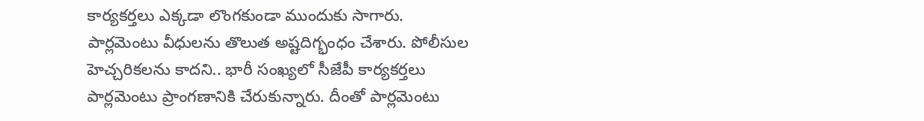కార్య‌క‌ర్త‌లు ఎక్క‌డా లొంగ‌కుండా ముందుకు సాగారు. పార్ల‌మెంటు వీధుల‌ను తొలుత అష్ట‌దిగ్భంధం చేశారు. పోలీసుల హెచ్చ‌రిక‌ల‌ను కాద‌ని.. భారీ సంఖ్య‌లో సీజేపీ కార్య‌క‌ర్త‌లు పార్ల‌మెంటు ప్రాంగ‌ణానికి చేరుకున్నారు. దీంతో పార్ల‌మెంటు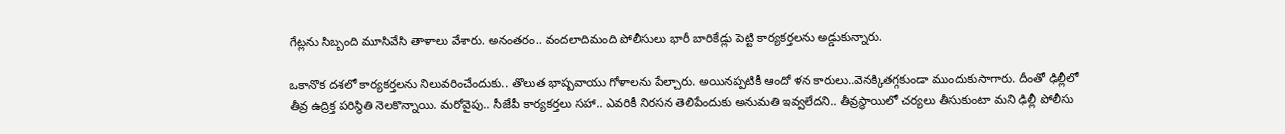గేట్ల‌ను సిబ్బంది మూసివేసి తాళాలు వేశారు. అనంత‌రం.. వంద‌లాదిమంది పోలీసులు భారీ బారికేడ్లు పెట్టి కార్య‌క‌ర్త‌ల‌ను అడ్డుకున్నారు.

ఒకానొక ద‌శ‌లో కార్య‌క‌ర్త‌ల‌ను నిలువ‌రించేందుకు.. తొలుత భాష్ప‌వాయు గోళాల‌ను పేల్చారు. అయిన‌ప్ప‌టికీ ఆందో ళన కారులు..వెన‌క్కిత‌గ్గ‌కుండా ముందుకుసాగారు. దీంతో ఢిల్లీలో తీవ్ర ఉద్రిక్త ప‌రిస్థితి నెల‌కొన్నాయి. మ‌రోవైపు.. సీజేపీ కార్య‌క‌ర్త‌లు స‌హా.. ఎవ‌రికీ నిర‌స‌న తెలిపేందుకు అనుమ‌తి ఇవ్వ‌లేద‌ని.. తీవ్ర‌స్థాయిలో చ‌ర్య‌లు తీసుకుంటా మ‌ని ఢిల్లీ పోలీసు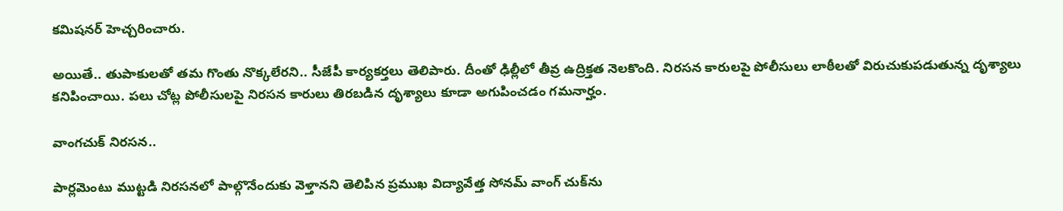క‌మిష‌న‌ర్ హెచ్చ‌రించారు.

అయితే.. తుపాకుల‌తో త‌మ గొంతు నొక్క‌లేర‌ని.. సీజేపీ కార్య‌క‌ర్త‌లు తెలిపారు. దీంతో ఢిల్లీలో తీవ్ర ఉద్రిక్త‌త నెల‌కొంది. నిర‌స‌న కారుల‌పై పోలీసులు లాఠీల‌తో విరుచుకుప‌డుతున్న దృశ్యాలు క‌నిపించాయి. ప‌లు చోట్ల పోలీసుల‌పై నిర‌స‌న కారులు తిర‌బ‌డిన దృశ్యాలు కూడా అగుపించ‌డం గ‌మ‌నార్హం.

వాంగ‌చుక్ నిర‌స‌న‌..

పార్ల‌మెంటు ముట్ట‌డి నిర‌స‌న‌లో పాల్గొనేందుకు వెళ్తాన‌ని తెలిపిన ప్ర‌ముఖ విద్యావేత్త‌ సోన‌మ్ వాంగ్ చుక్‌ను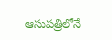ఆసుప‌త్రిలోనే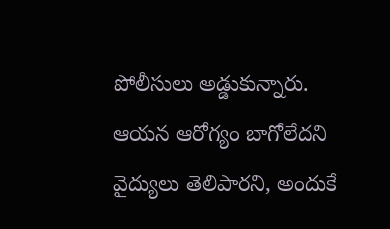పోలీసులు అడ్డుకున్నారు. ఆయ‌న ఆరోగ్యం బాగోలేద‌ని వైద్యులు తెలిపార‌ని, అందుకే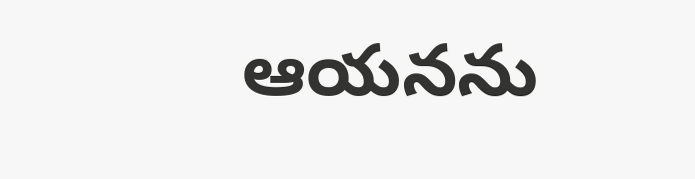ఆయ‌న‌ను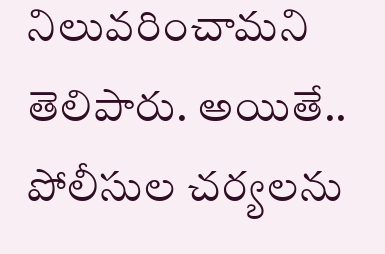నిలువ‌రించామ‌ని తెలిపారు. అయితే.. పోలీసుల చ‌ర్య‌ల‌ను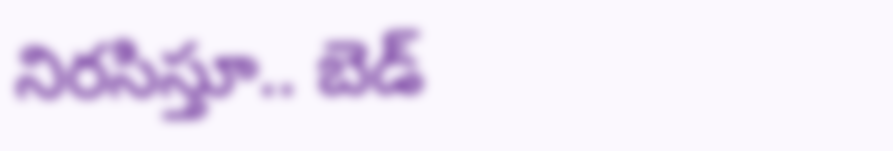నిర‌సిస్తూ.. బెడ్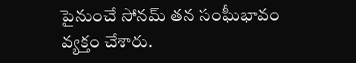పైనుంచే సోన‌మ్ త‌న సంఘీభావం వ్య‌క్తం చేశారు.